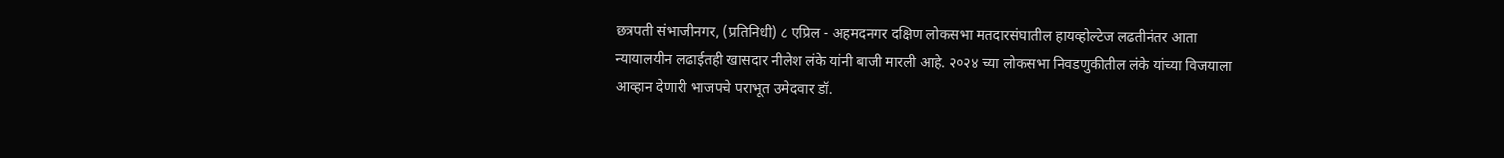छत्रपती संभाजीनगर, (प्रतिनिधी) ८ एप्रिल - अहमदनगर दक्षिण लोकसभा मतदारसंघातील हायव्होल्टेज लढतीनंतर आता न्यायालयीन लढाईतही खासदार नीलेश लंके यांनी बाजी मारली आहे. २०२४ च्या लोकसभा निवडणुकीतील लंके यांच्या विजयाला आव्हान देणारी भाजपचे पराभूत उमेदवार डॉ.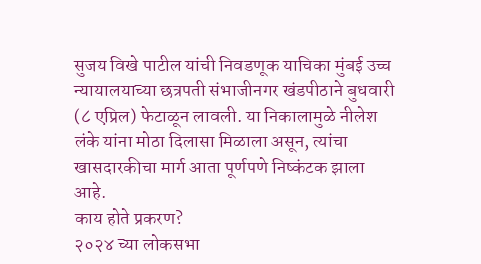सुजय विखे पाटील यांची निवडणूक याचिका मुंबई उच्च न्यायालयाच्या छत्रपती संभाजीनगर खंडपीठाने बुधवारी (८ एप्रिल) फेटाळून लावली. या निकालामुळे नीलेश लंके यांना मोठा दिलासा मिळाला असून, त्यांचा खासदारकीचा मार्ग आता पूर्णपणे निष्कंटक झाला आहे.
काय होते प्रकरण?
२०२४ च्या लोकसभा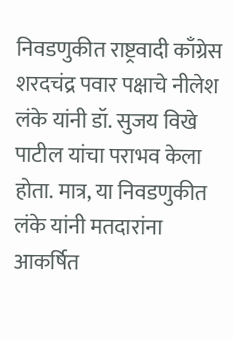निवडणुकीत राष्ट्रवादी काँग्रेस शरदचंद्र पवार पक्षाचे नीलेश लंके यांनी डॉ. सुजय विखे पाटील यांचा पराभव केला होता. मात्र, या निवडणुकीत लंके यांनी मतदारांना आकर्षित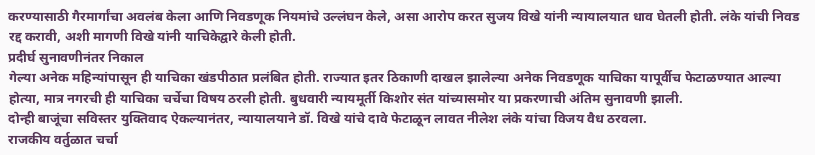करण्यासाठी गैरमार्गांचा अवलंब केला आणि निवडणूक नियमांचे उल्लंघन केले, असा आरोप करत सुजय विखे यांनी न्यायालयात धाव घेतली होती. लंके यांची निवड रद्द करावी, अशी मागणी विखे यांनी याचिकेद्वारे केली होती.
प्रदीर्घ सुनावणीनंतर निकाल
गेल्या अनेक महिन्यांपासून ही याचिका खंडपीठात प्रलंबित होती. राज्यात इतर ठिकाणी दाखल झालेल्या अनेक निवडणूक याचिका यापूर्वीच फेटाळण्यात आल्या होत्या, मात्र नगरची ही याचिका चर्चेचा विषय ठरली होती. बुधवारी न्यायमूर्ती किशोर संत यांच्यासमोर या प्रकरणाची अंतिम सुनावणी झाली.
दोन्ही बाजूंचा सविस्तर युक्तिवाद ऐकल्यानंतर, न्यायालयाने डॉ. विखे यांचे दावे फेटाळून लावत नीलेश लंके यांचा विजय वैध ठरवला.
राजकीय वर्तुळात चर्चा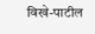विखे-पाटील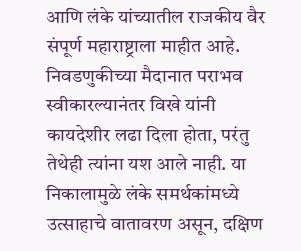आणि लंके यांच्यातील राजकीय वैर संपूर्ण महाराष्ट्राला माहीत आहे. निवडणुकीच्या मैदानात पराभव स्वीकारल्यानंतर विखे यांनी कायदेशीर लढा दिला होता, परंतु तेथेही त्यांना यश आले नाही. या निकालामुळे लंके समर्थकांमध्ये उत्साहाचे वातावरण असून, दक्षिण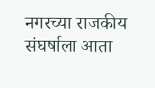नगरच्या राजकीय संघर्षाला आता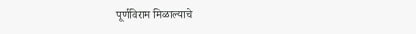पूर्णविराम मिळाल्याचे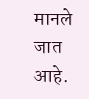मानले जात आहे.